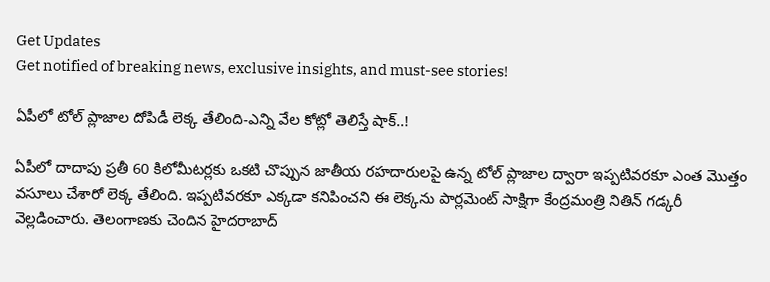Get Updates
Get notified of breaking news, exclusive insights, and must-see stories!

ఏపీలో టోల్ ప్లాజాల దోపిడీ లెక్క తేలింది-ఎన్ని వేల కోట్లో తెలిస్తే షాక్..!

ఏపీలో దాదాపు ప్రతీ 60 కిలోమీటర్లకు ఒకటి చొప్పున జాతీయ రహదారులపై ఉన్న టోల్ ప్లాజాల ద్వారా ఇప్పటివరకూ ఎంత మొత్తం వసూలు చేశారో లెక్క తేలింది. ఇప్పటివరకూ ఎక్కడా కనిపించని ఈ లెక్కను పార్లమెంట్ సాక్షిగా కేంద్రమంత్రి నితిన్ గడ్కరీ వెల్లడించారు. తెలంగాణకు చెందిన హైదరాబాద్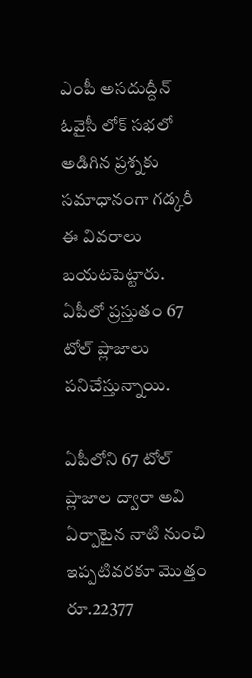ఎంపీ అసదుద్దీన్ ఓవైసీ లోక్ సభలో అడిగిన ప్రశ్నకు సమాధానంగా గడ్కరీ ఈ వివరాలు బయటపెట్టారు. ఏపీలో ప్రస్తుతం 67 టోల్ ప్లాజాలు పనిచేస్తున్నాయి.

ఏపీలోని 67 టోల్ ప్లాజాల ద్వారా అవి ఏర్పాటైన నాటి నుంచి ఇప్పటివరకూ మొత్తం రూ.22377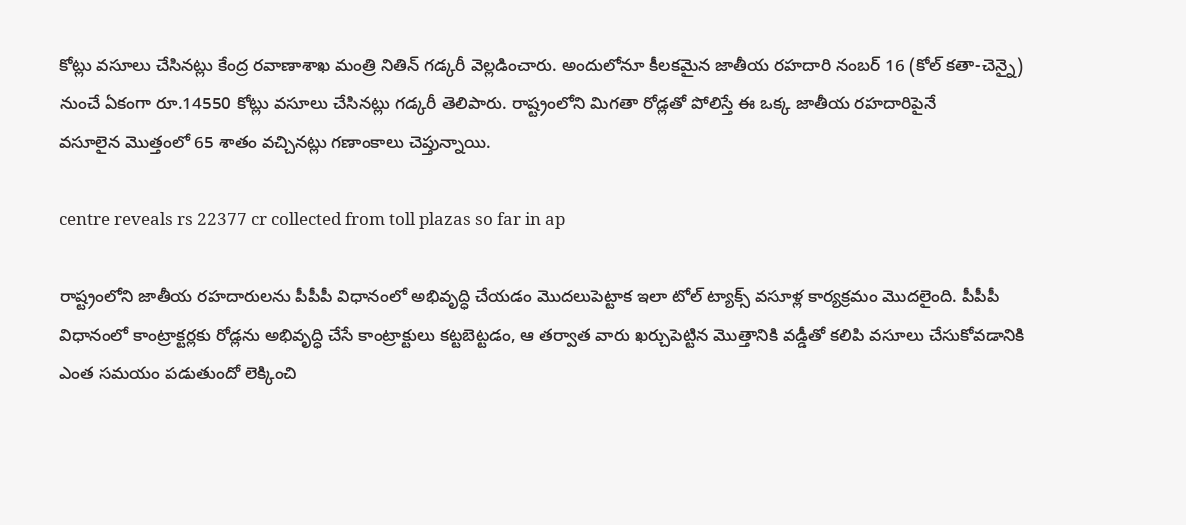కోట్లు వసూలు చేసినట్లు కేంద్ర రవాణాశాఖ మంత్రి నితిన్ గడ్కరీ వెల్లడించారు. అందులోనూ కీలకమైన జాతీయ రహదారి నంబర్ 16 (కోల్ కతా-చెన్నై) నుంచే ఏకంగా రూ.14550 కోట్లు వసూలు చేసినట్లు గడ్కరీ తెలిపారు. రాష్ట్రంలోని మిగతా రోడ్లతో పోలిస్తే ఈ ఒక్క జాతీయ రహదారిపైనే
వసూలైన మొత్తంలో 65 శాతం వచ్చినట్లు గణాంకాలు చెప్తున్నాయి.

centre reveals rs 22377 cr collected from toll plazas so far in ap

రాష్ట్రంలోని జాతీయ రహదారులను పీపీపీ విధానంలో అభివృద్ధి చేయడం మొదలుపెట్టాక ఇలా టోల్ ట్యాక్స్ వసూళ్ల కార్యక్రమం మొదలైంది. పీపీపీ విధానంలో కాంట్రాక్టర్లకు రోడ్లను అభివృద్ధి చేసే కాంట్రాక్టులు కట్టబెట్టడం, ఆ తర్వాత వారు ఖర్చుపెట్టిన మొత్తానికి వడ్డీతో కలిపి వసూలు చేసుకోవడానికి ఎంత సమయం పడుతుందో లెక్కించి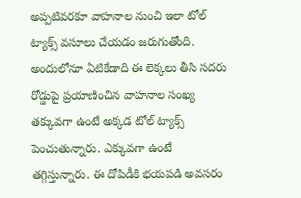అప్పటివరకూ వాహనాల నుంచి ఇలా టోల్ ట్యాక్స్ వసూలు చేయడం జరుగుతోంది. అందులోనూ ఏటికేడాది ఈ లెక్కలు తీసి సదరు రోడ్డుపై ప్రయాణించిన వాహనాల సంఖ్య తక్కువగా ఉంటే అక్కడ టోల్ ట్యాక్స్ పెంచుతున్నారు. ఎక్కువగా ఉంటే తగ్గిస్తున్నారు. ఈ దోపిడీకి భయపడి అవసరం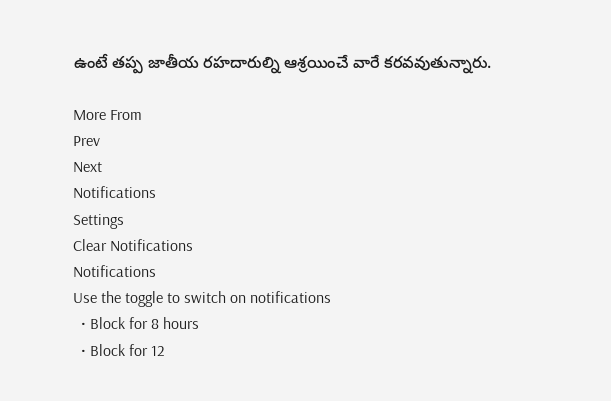ఉంటే తప్ప జాతీయ రహదారుల్ని ఆశ్రయించే వారే కరవవుతున్నారు.

More From
Prev
Next
Notifications
Settings
Clear Notifications
Notifications
Use the toggle to switch on notifications
  • Block for 8 hours
  • Block for 12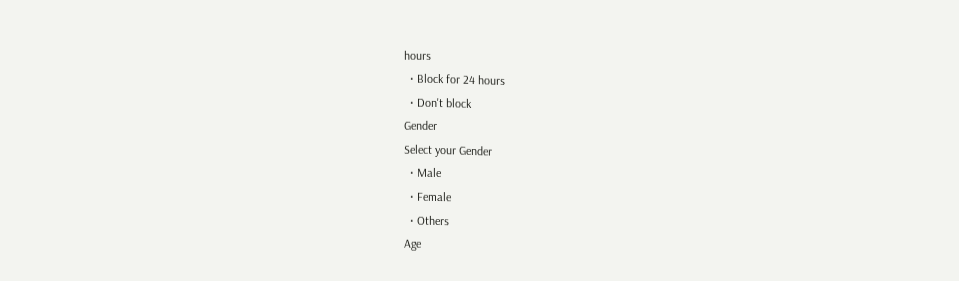hours
  • Block for 24 hours
  • Don't block
Gender
Select your Gender
  • Male
  • Female
  • Others
Age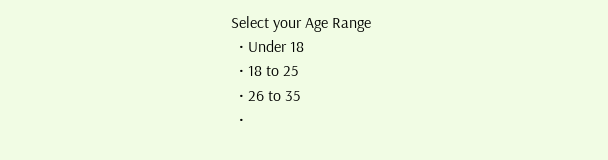Select your Age Range
  • Under 18
  • 18 to 25
  • 26 to 35
  •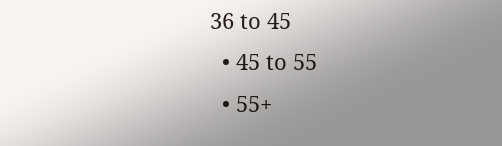36 to 45
  • 45 to 55
  • 55+